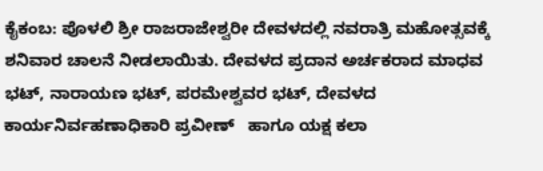ಕೈಕಂಬ: ಪೊಳಲಿ ಶ್ರೀ ರಾಜರಾಜೇಶ್ವರೀ ದೇವಳದಲ್ಲಿ ನವರಾತ್ರಿ ಮಹೋತ್ಸವಕ್ಕೆ ಶನಿವಾರ ಚಾಲನೆ ನೀಡಲಾಯಿತು. ದೇವಳದ ಪ್ರದಾನ ಅರ್ಚಕರಾದ ಮಾಧವ ಭಟ್, ನಾರಾಯಣ ಭಟ್, ಪರಮೇಶ್ವವರ ಭಟ್, ದೇವಳದ ಕಾರ್ಯನಿರ್ವಹಣಾಧಿಕಾರಿ ಪ್ರವೀಣ್   ಹಾಗೂ ಯಕ್ಷ ಕಲಾ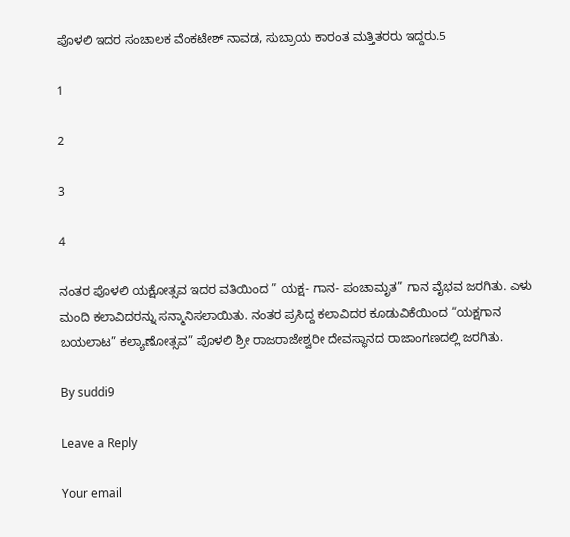ಪೊಳಲಿ ಇದರ ಸಂಚಾಲಕ ವೆಂಕಟೇಶ್ ನಾವಡ, ಸುಬ್ರಾಯ ಕಾರಂತ ಮತ್ತಿತರರು ಇದ್ದರು.5

1

2

3

4

ನಂತರ ಪೊಳಲಿ ಯಕ್ಷೋತ್ಸವ ಇದರ ವತಿಯಿಂದ ” ಯಕ್ಷ- ಗಾನ- ಪಂಚಾಮೃತ” ಗಾನ ವೈಭವ ಜರಗಿತು. ಎಳು ಮಂದಿ ಕಲಾವಿದರನ್ನು ಸನ್ಮಾನಿಸಲಾಯಿತು. ನಂತರ ಪ್ರಸಿದ್ದ ಕಲಾವಿದರ ಕೂಡುವಿಕೆಯಿಂದ “ಯಕ್ಷಗಾನ ಬಯಲಾಟ” ಕಲ್ಯಾಣೋತ್ಸವ” ಪೊಳಲಿ ಶ್ರೀ ರಾಜರಾಜೇಶ್ವರೀ ದೇವಸ್ಥಾನದ ರಾಜಾಂಗಣದಲ್ಲಿ ಜರಗಿತು.

By suddi9

Leave a Reply

Your email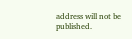address will not be published.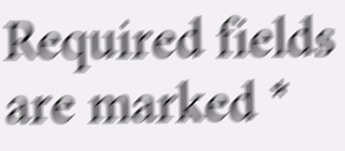Required fields are marked *